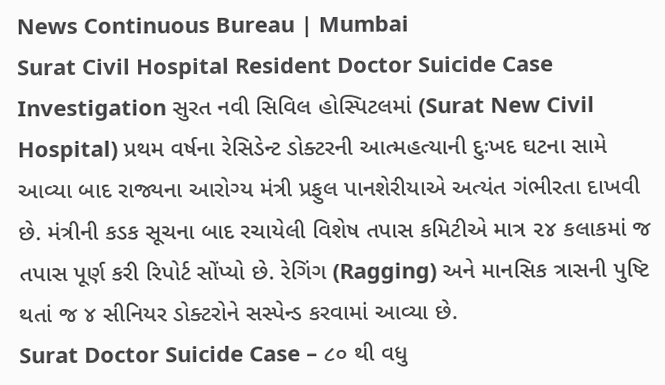News Continuous Bureau | Mumbai
Surat Civil Hospital Resident Doctor Suicide Case Investigation સુરત નવી સિવિલ હોસ્પિટલમાં (Surat New Civil Hospital) પ્રથમ વર્ષના રેસિડેન્ટ ડોક્ટરની આત્મહત્યાની દુઃખદ ઘટના સામે આવ્યા બાદ રાજ્યના આરોગ્ય મંત્રી પ્રફુલ પાનશેરીયાએ અત્યંત ગંભીરતા દાખવી છે. મંત્રીની કડક સૂચના બાદ રચાયેલી વિશેષ તપાસ કમિટીએ માત્ર ૨૪ કલાકમાં જ તપાસ પૂર્ણ કરી રિપોર્ટ સોંપ્યો છે. રેગિંગ (Ragging) અને માનસિક ત્રાસની પુષ્ટિ થતાં જ ૪ સીનિયર ડોક્ટરોને સસ્પેન્ડ કરવામાં આવ્યા છે.
Surat Doctor Suicide Case – ૮૦ થી વધુ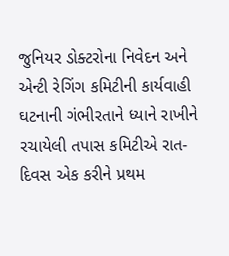જુનિયર ડોક્ટરોના નિવેદન અને એન્ટી રેગિંગ કમિટીની કાર્યવાહી
ઘટનાની ગંભીરતાને ધ્યાને રાખીને રચાયેલી તપાસ કમિટીએ રાત-દિવસ એક કરીને પ્રથમ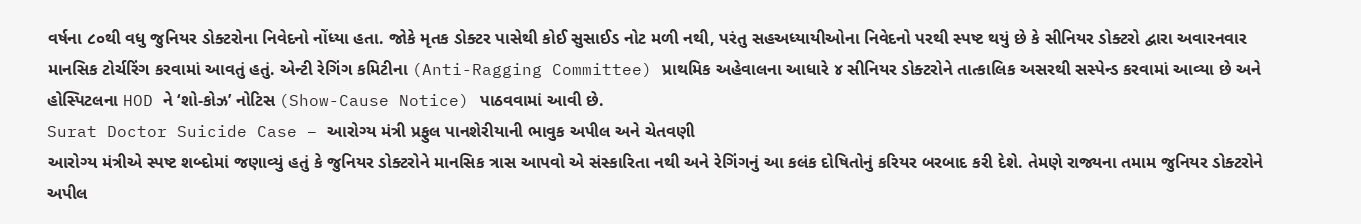વર્ષના ૮૦થી વધુ જુનિયર ડોક્ટરોના નિવેદનો નોંધ્યા હતા. જોકે મૃતક ડોક્ટર પાસેથી કોઈ સુસાઈડ નોટ મળી નથી, પરંતુ સહઅધ્યાયીઓના નિવેદનો પરથી સ્પષ્ટ થયું છે કે સીનિયર ડોક્ટરો દ્વારા અવારનવાર માનસિક ટોર્ચરિંગ કરવામાં આવતું હતું. એન્ટી રેગિંગ કમિટીના (Anti-Ragging Committee) પ્રાથમિક અહેવાલના આધારે ૪ સીનિયર ડોક્ટરોને તાત્કાલિક અસરથી સસ્પેન્ડ કરવામાં આવ્યા છે અને હોસ્પિટલના HOD ને ‘શો-કોઝ’ નોટિસ (Show-Cause Notice) પાઠવવામાં આવી છે.
Surat Doctor Suicide Case – આરોગ્ય મંત્રી પ્રફુલ પાનશેરીયાની ભાવુક અપીલ અને ચેતવણી
આરોગ્ય મંત્રીએ સ્પષ્ટ શબ્દોમાં જણાવ્યું હતું કે જુનિયર ડોક્ટરોને માનસિક ત્રાસ આપવો એ સંસ્કારિતા નથી અને રેગિંગનું આ કલંક દોષિતોનું કરિયર બરબાદ કરી દેશે. તેમણે રાજ્યના તમામ જુનિયર ડોક્ટરોને અપીલ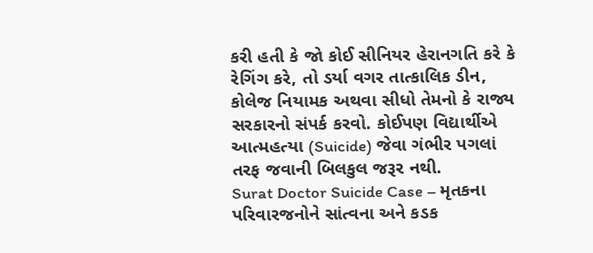કરી હતી કે જો કોઈ સીનિયર હેરાનગતિ કરે કે રેગિંગ કરે, તો ડર્યા વગર તાત્કાલિક ડીન, કોલેજ નિયામક અથવા સીધો તેમનો કે રાજ્ય સરકારનો સંપર્ક કરવો. કોઈપણ વિદ્યાર્થીએ આત્મહત્યા (Suicide) જેવા ગંભીર પગલાં તરફ જવાની બિલકુલ જરૂર નથી.
Surat Doctor Suicide Case – મૃતકના પરિવારજનોને સાંત્વના અને કડક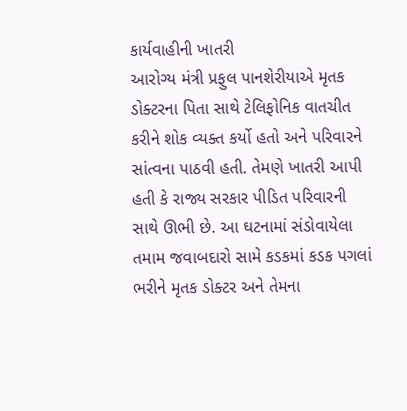કાર્યવાહીની ખાતરી
આરોગ્ય મંત્રી પ્રફુલ પાનશેરીયાએ મૃતક ડોક્ટરના પિતા સાથે ટેલિફોનિક વાતચીત કરીને શોક વ્યક્ત કર્યો હતો અને પરિવારને સાંત્વના પાઠવી હતી. તેમણે ખાતરી આપી હતી કે રાજ્ય સરકાર પીડિત પરિવારની સાથે ઊભી છે. આ ઘટનામાં સંડોવાયેલા તમામ જવાબદારો સામે કડકમાં કડક પગલાં ભરીને મૃતક ડોક્ટર અને તેમના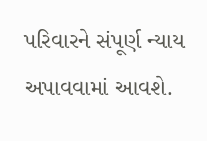પરિવારને સંપૂર્ણ ન્યાય અપાવવામાં આવશે.